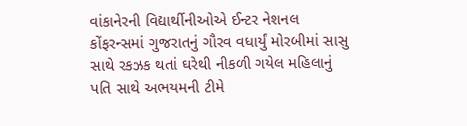વાંકાનેરની વિદ્યાર્થીનીઓએ ઈન્ટર નેશનલ કોંફરન્સમાં ગુજરાતનું ગૌરવ વધાર્યું મોરબીમાં સાસુ સાથે રકઝક થતાં ઘરેથી નીકળી ગયેલ મહિલાનું પતિ સાથે અભયમની ટીમે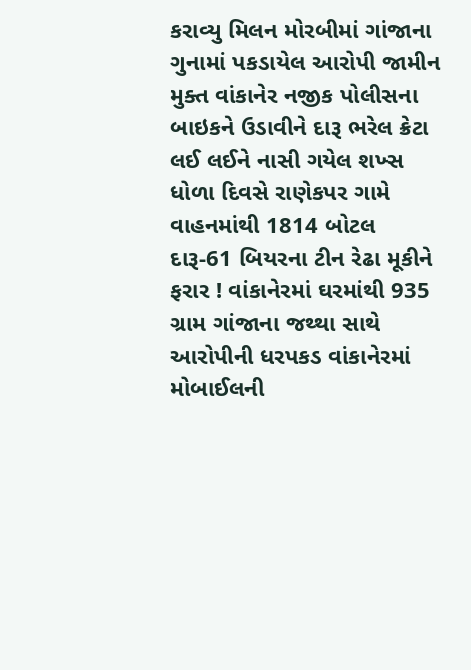કરાવ્યુ મિલન મોરબીમાં ગાંજાના ગુનામાં પકડાયેલ આરોપી જામીન મુક્ત વાંકાનેર નજીક પોલીસના બાઇકને ઉડાવીને દારૂ ભરેલ ક્રેટા લઈ લઈને નાસી ગયેલ શખ્સ ધોળા દિવસે રાણેકપર ગામે વાહનમાંથી 1814 બોટલ દારૂ-61 બિયરના ટીન રેઢા મૂકીને ફરાર ! વાંકાનેરમાં ઘરમાંથી 935 ગ્રામ ગાંજાના જથ્થા સાથે આરોપીની ધરપકડ વાંકાનેરમાં મોબાઈલની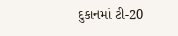દુકાનમાં ટી-20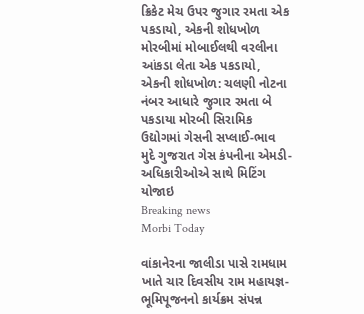ક્રિકેટ મેચ ઉપર જુગાર રમતા એક પકડાયો, એકની શોધખોળ મોરબીમાં મોબાઈલથી વરલીના આંકડા લેતા એક પકડાયો, એકની શોધખોળ: ચલણી નોટના નંબર આધારે જુગાર રમતા બે પકડાયા મોરબી સિરામિક ઉદ્યોગમાં ગેસની સપ્લાઈ-ભાવ મુદે ગુજરાત ગેસ કંપનીના એમડી-અધિકારીઓએ સાથે મિટિંગ યોજાઇ
Breaking news
Morbi Today

વાંકાનેરના જાલીડા પાસે રામધામ ખાતે ચાર દિવસીય રામ મહાયજ્ઞ-ભૂમિપૂજનનો કાર્યક્રમ સંપન્ન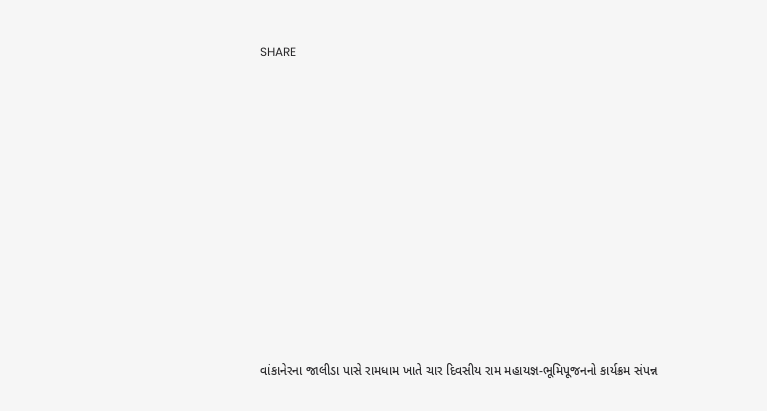SHARE













વાંકાનેરના જાલીડા પાસે રામધામ ખાતે ચાર દિવસીય રામ મહાયજ્ઞ-ભૂમિપૂજનનો કાર્યક્રમ સંપન્ન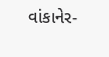વાંકાનેર-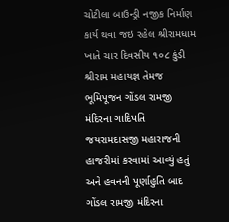ચોટીલા બાઉન્ડ્રી નજીક નિર્માણ કાર્ય થવા જઇ રહેલ શ્રીરામધામ ખાતે ચાર દિવસીય ૧૦૮ કુંડી શ્રીરામ મહાયજ્ઞ તેમજ ભૂમિપૂજન ગોંડલ રામજી મંદિરના ગાદિપતિ જયરામદાસજી મહારાજની હાજરીમાં કરવામાં આવ્યું હતું અને હવનની પૂર્ણાહુતિ બાદ ગોંડલ રામજી મંદિરના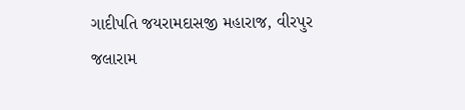ગાદીપતિ જયરામદાસજી મહારાજ, વીરપુર જલારામ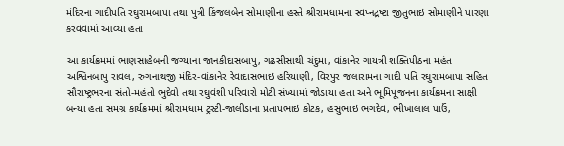મંદિરના ગાદીપતિ રઘુરામબાપા તથા પુત્રી કિંજલબેન સોમાણીના હસ્તે શ્રીરામધામના સ્વપ્નદ્રષ્ટા જીતુભાઇ સોમાણીને પારણા કરવવામાં આવ્યા હતા

આ કાર્યક્રમમાં ભાણસાહેબની જગ્યાના જાનકીદાસબાપુ, ગઢસીસાથી ચંદુમા, વાંકાનેર ગાયત્રી શક્તિપીઠના મહંત અશ્વિનબાપુ રાવલ, રુગનાથજી મંદિર-વાંકાનેર રેવાદાસભાઇ હરિયાણી, વિરપુર જલારામના ગાદી પતિ રઘુરામબાપા સહિત સૌરાષ્ટ્રભરના સંતો-મહંતો ભુદેવો તથા રઘુવંશી પરિવારો મોટી સંખ્યામાં જોડાયા હતા અને ભૂમિપૂજનના કાર્યક્રમના સાક્ષી બન્યા હતા સમગ્ર કાર્યક્રમમાં શ્રીરામધામ ટ્રસ્ટી-જાલીડાના પ્રતાપભાઇ કોટક, હસુભાઇ ભગદેવ, ભીખાલાલ પાઉં,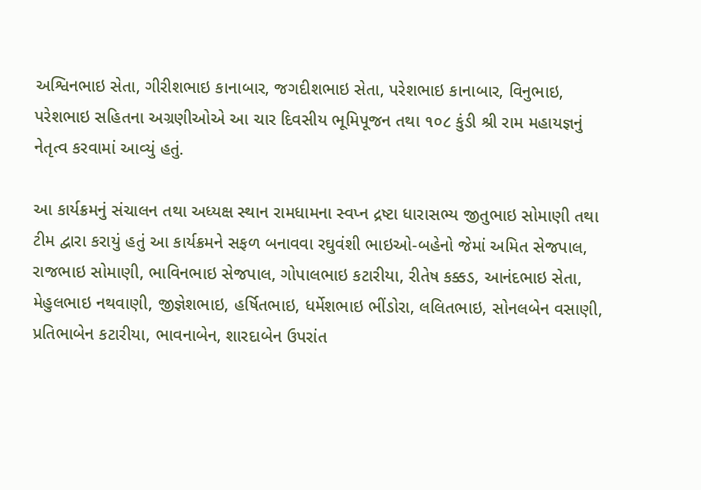અશ્વિનભાઇ સેતા, ગીરીશભાઇ કાનાબાર, જગદીશભાઇ સેતા, પરેશભાઇ કાનાબાર, વિનુભાઇ, પરેશભાઇ સહિતના અગ્રણીઓએ આ ચાર દિવસીય ભૂમિપૂજન તથા ૧૦૮ કુંડી શ્રી રામ મહાયજ્ઞનું નેતૃત્વ કરવામાં આવ્યું હતું.

આ કાર્યક્રમનું સંચાલન તથા અધ્યક્ષ સ્થાન રામધામના સ્વપ્ન દ્રષ્ટા ધારાસભ્ય જીતુભાઇ સોમાણી તથા ટીમ દ્વારા કરાયું હતું આ કાર્યક્રમને સફળ બનાવવા રઘુવંશી ભાઇઓ-બહેનો જેમાં અમિત સેજપાલ, રાજભાઇ સોમાણી, ભાવિનભાઇ સેજપાલ, ગોપાલભાઇ કટારીયા, રીતેષ કક્કડ, આનંદભાઇ સેતા, મેહુલભાઇ નથવાણી, જીજ્ઞેશભાઇ, હર્ષિતભાઇ, ધર્મેશભાઇ ભીંડોરા, લલિતભાઇ, સોનલબેન વસાણી, પ્રતિભાબેન કટારીયા, ભાવનાબેન, શારદાબેન ઉપરાંત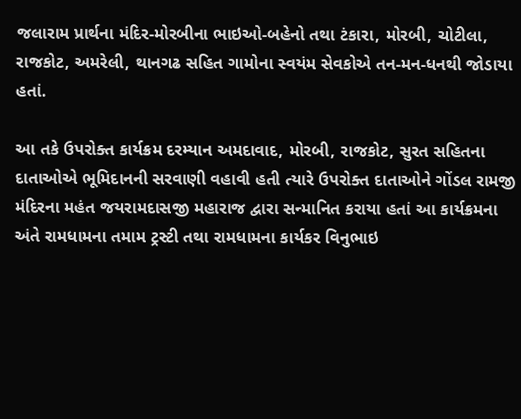જલારામ પ્રાર્થના મંદિર-મોરબીના ભાઇઓ-બહેનો તથા ટંકારા, મોરબી, ચોટીલા, રાજકોટ, અમરેલી, થાનગઢ સહિત ગામોના સ્વયંમ સેવકોએ તન-મન-ધનથી જોડાયા હતાં.

આ તકે ઉપરોક્ત કાર્યક્રમ દરમ્યાન અમદાવાદ, મોરબી, રાજકોટ, સુરત સહિતના દાતાઓએ ભૂમિદાનની સરવાણી વહાવી હતી ત્યારે ઉપરોક્ત દાતાઓને ગોંડલ રામજી મંદિરના મહંત જયરામદાસજી મહારાજ દ્વારા સન્માનિત કરાયા હતાં આ કાર્યક્રમના અંતે રામધામના તમામ ટ્રસ્ટી તથા રામધામના કાર્યકર વિનુભાઇ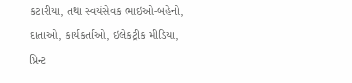કટારીયા, તથા સ્વયંસેવક ભાઇઓ-બહેનો, દાતાઓ, કાર્યકર્તાઓ, ઇલેકટ્રીક મીડિયા, પ્રિન્ટ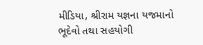મીડિયા, શ્રીરામ યજ્ઞના યજમાનો ભૂદેવો તથા સહયોગી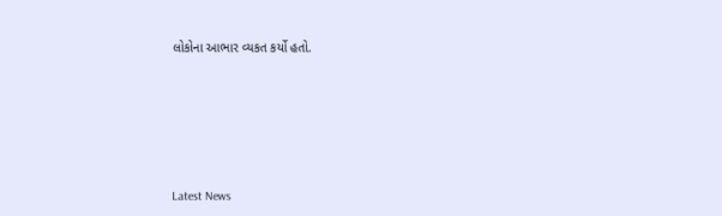લોકોના આભાર વ્યકત કર્યો હતો.






Latest News